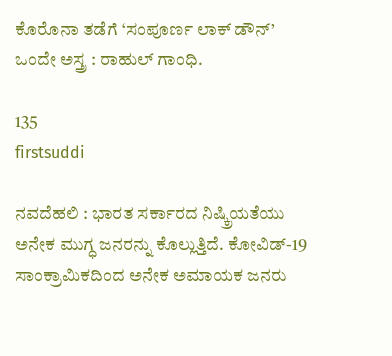ಕೊರೊನಾ ತಡೆಗೆ ‘ಸಂಪೂರ್ಣ ಲಾಕ್ ಡೌನ್’ ಒಂದೇ ಅಸ್ತ್ರ : ರಾಹುಲ್ ಗಾಂಧಿ.

135
firstsuddi

ನವದೆಹಲಿ : ಭಾರತ ಸರ್ಕಾರದ ನಿಷ್ಕ್ರಿಯತೆಯು ಅನೇಕ ಮುಗ್ಧ ಜನರನ್ನು ಕೊಲ್ಲುತ್ತಿದೆ. ಕೋವಿಡ್-19 ಸಾಂಕ್ರಾಮಿಕದಿಂದ ಅನೇಕ ಅಮಾಯಕ ಜನರು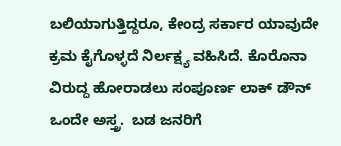ಬಲಿಯಾಗುತ್ತಿದ್ದರೂ, ಕೇಂದ್ರ ಸರ್ಕಾರ ಯಾವುದೇ ಕ್ರಮ ಕೈಗೊಳ್ಳದೆ ನಿರ್ಲಕ್ಷ್ಯ ವಹಿಸಿದೆ. ಕೊರೊನಾ ವಿರುದ್ದ ಹೋರಾಡಲು ಸಂಪೂರ್ಣ ಲಾಕ್ ಡೌನ್ ಒಂದೇ ಅಸ್ತ್ರ.  ಬಡ ಜನರಿಗೆ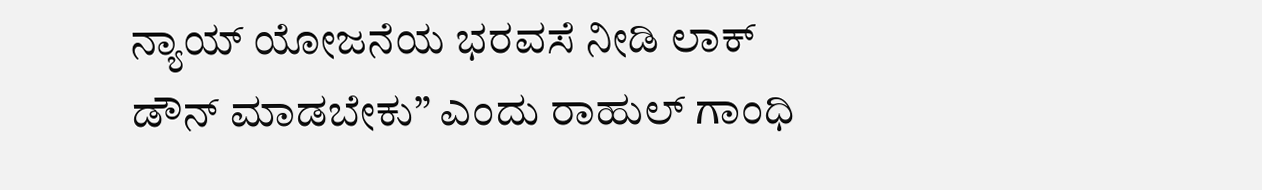ನ್ಯಾಯ್ ಯೋಜನೆಯ ಭರವಸೆ ನೀಡಿ ಲಾಕ್ ಡೌನ್ ಮಾಡಬೇಕು” ಎಂದು ರಾಹುಲ್ ಗಾಂಧಿ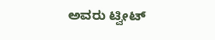ಅವರು ಟ್ವೀಟ್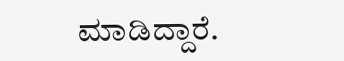ಮಾಡಿದ್ದಾರೆ.